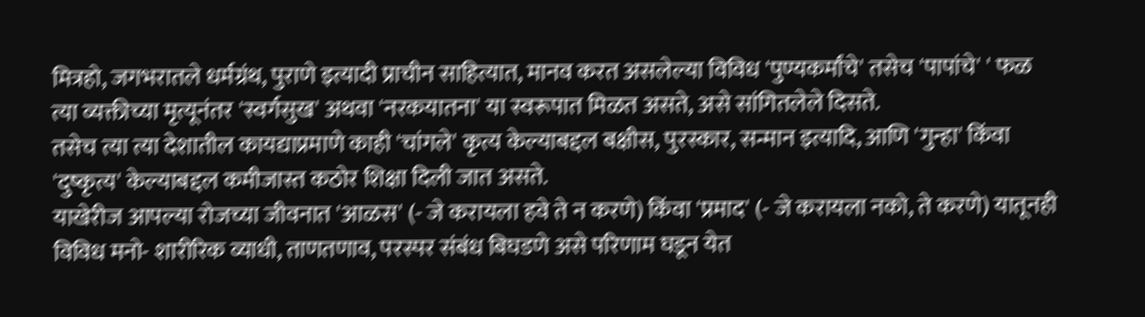मित्रहो, जगभरातले धर्मग्रंथ, पुराणे इत्यादी प्राचीन साहित्यात, मानव करत असलेल्या विविध 'पुण्यकर्मांचे' तसेच 'पापांचे' ' फळ त्या व्यक्तीच्या मृत्यूनंतर 'स्वर्गसुख' अथवा 'नरकयातना' या स्वरूपात मिळत असते, असे सांगितलेले दिसते.
तसेच त्या त्या देशातील कायद्याप्रमाणे काही 'चांगले' कृत्य केल्याबद्दल बक्षीस, पुरस्कार, सन्मान इत्यादि, आणि 'गुन्हा' किंवा 'दुष्कृत्य' केल्याबद्दल कमीजास्त कठोर शिक्षा दिली जात असते.
याखेरीज आपल्या रोजच्या जीवनात 'आळस' (- जे करायला हवे ते न करणे) किंवा 'प्रमाद' (- जे करायला नको, ते करणे) यातूनही विविध मनो- शारीरिक व्याधी, ताणतणाव, परस्पर संबंध बिघडणे असे परिणाम घडून येत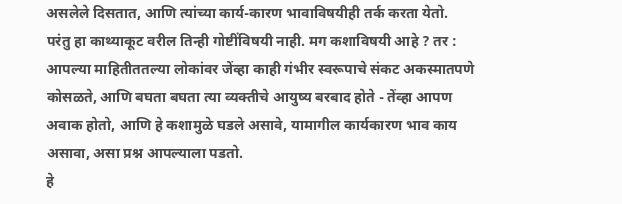असलेले दिसतात, आणि त्यांच्या कार्य-कारण भावाविषयीही तर्क करता येतो.
परंतु हा काथ्याकूट वरील तिन्ही गोष्टींविषयी नाही. मग कशाविषयी आहे ? तर :
आपल्या माहितीततल्या लोकांवर जेंव्हा काही गंभीर स्वरूपाचे संकट अकस्मातपणे कोसळते, आणि बघता बघता त्या व्यक्तीचे आयुष्य बरबाद होते - तेंव्हा आपण अवाक होतो, आणि हे कशामुळे घडले असावे, यामागील कार्यकारण भाव काय असावा, असा प्रश्न आपल्याला पडतो.
हे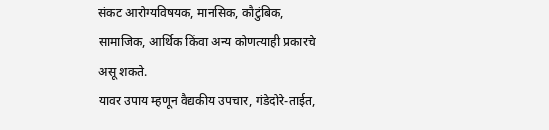संकट आरोग्यविषयक, मानसिक, कौटुंबिक, सामाजिक, आर्थिक किंवा अन्य कोणत्याही प्रकारचे असू शकते.
यावर उपाय म्हणून वैद्यकीय उपचार, गंडेदोरे-ताईत,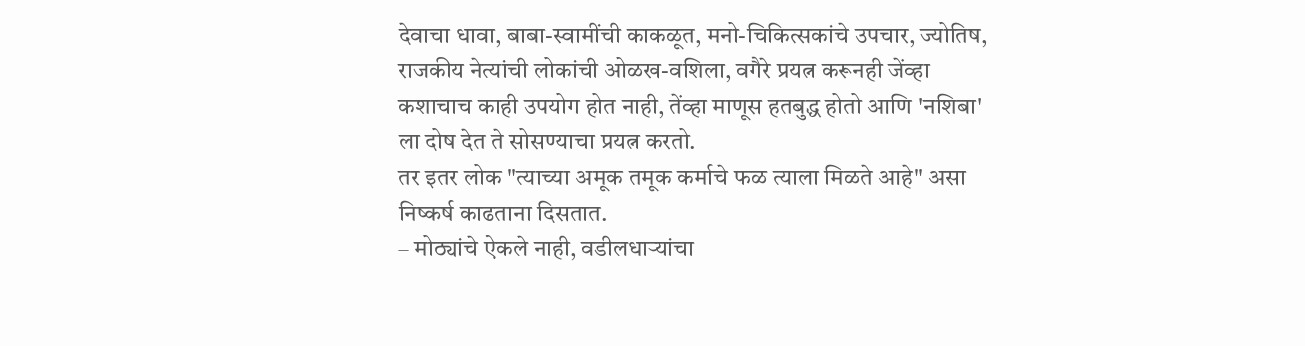देवाचा धावा, बाबा-स्वामींची काकळूत, मनो-चिकित्सकांचे उपचार, ज्योतिष, राजकीय नेत्यांची लोकांची ओळख-वशिला, वगैरे प्रयत्न करूनही जेंव्हा कशाचाच काही उपयोग होत नाही, तेंव्हा माणूस हतबुद्ध होतो आणि 'नशिबा' ला दोष देत ते सोसण्याचा प्रयत्न करतो.
तर इतर लोक "त्याच्या अमूक तमूक कर्माचे फळ त्याला मिळते आहे" असा निष्कर्ष काढताना दिसतात.
– मोठ्यांचे ऐकले नाही, वडीलधाऱ्यांचा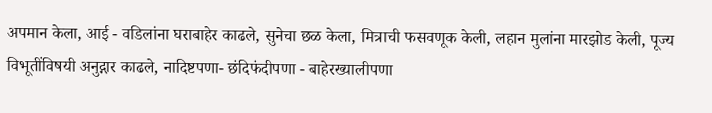अपमान केला, आई - वडिलांना घराबाहेर काढले, सुनेचा छळ केला, मित्राची फसवणूक केली, लहान मुलांना मारझोड केली, पूज्य विभूतींविषयी अनुद्गार काढले, नादिष्टपणा- छंदिफंदीपणा - बाहेरख्यालीपणा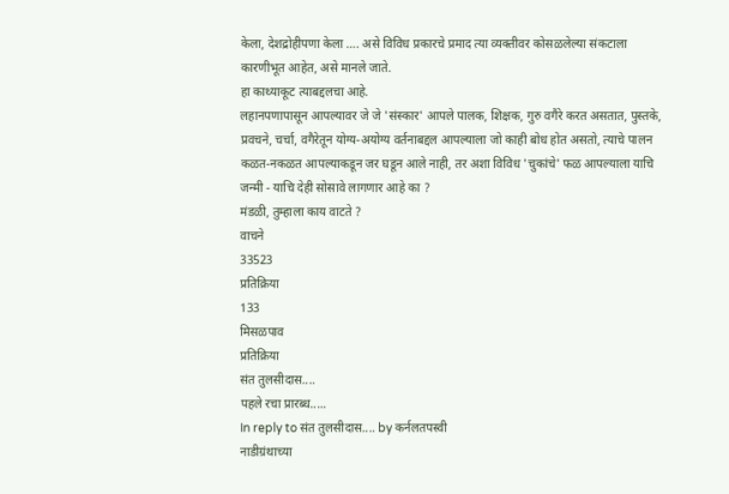केला, देशद्रोहीपणा केला …. असे विविध प्रकारचे प्रमाद त्या व्यक्तीवर कोसळलेल्या संकटाला कारणीभूत आहेत, असे मानले जाते.
हा काथ्याकूट त्याबद्दलचा आहे.
लहानपणापासून आपल्यावर जे जे 'संस्कार' आपले पालक, शिक्षक, गुरु वगैरे करत असतात, पुस्तके, प्रवचने, चर्चा, वगैरेतून योग्य-अयोग्य वर्तनाबद्दल आपल्याला जो काही बोध होत असतो, त्याचे पालन कळत-नकळत आपल्याकडून जर घडून आले नाही, तर अशा विविध 'चुकांचे' फळ आपल्याला याचि जन्मी - याचि देही सोसावे लागणार आहे का ?
मंडळी, तुम्हाला काय वाटते ?
वाचने
33523
प्रतिक्रिया
133
मिसळपाव
प्रतिक्रिया
संत तुलसीदास....
पहले रचा प्रारब्ध.....
In reply to संत तुलसीदास.... by कर्नलतपस्वी
नाडीग्रंथाच्या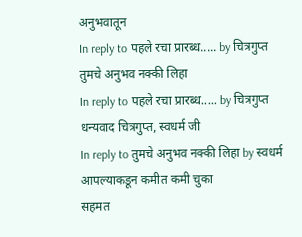अनुभवातून
In reply to पहले रचा प्रारब्ध..... by चित्रगुप्त
तुमचे अनुभव नक्की लिहा
In reply to पहले रचा प्रारब्ध..... by चित्रगुप्त
धन्यवाद चित्रगुप्त, स्वधर्म जी
In reply to तुमचे अनुभव नक्की लिहा by स्वधर्म
आपल्याकडून कमीत कमी चुका
सहमत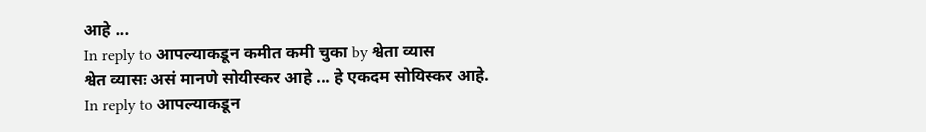आहे ...
In reply to आपल्याकडून कमीत कमी चुका by श्वेता व्यास
श्वेत व्यासः असं मानणे सोयीस्कर आहे ... हे एकदम सोयिस्कर आहे.
In reply to आपल्याकडून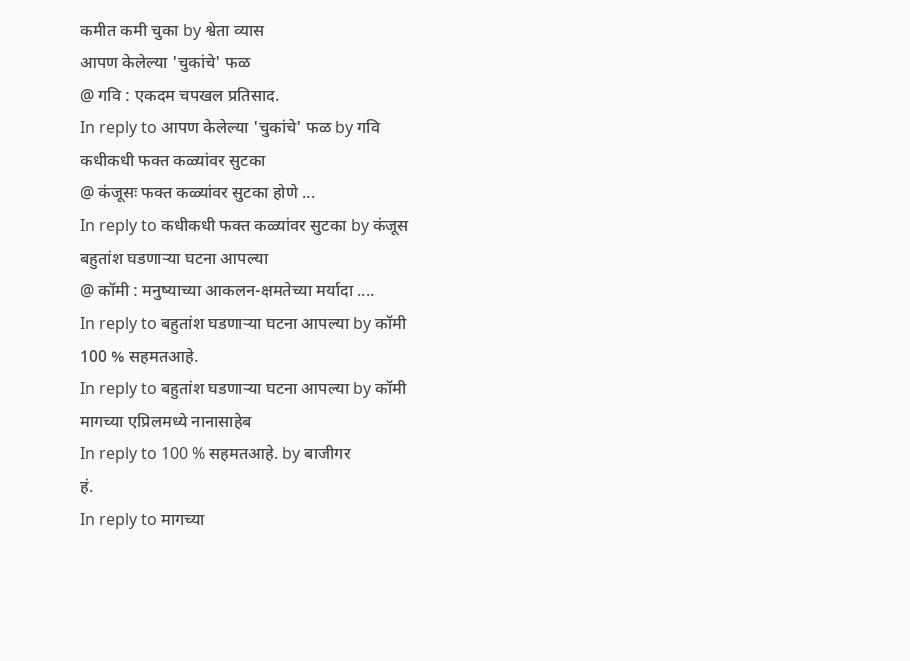कमीत कमी चुका by श्वेता व्यास
आपण केलेल्या 'चुकांचे' फळ
@ गवि : एकदम चपखल प्रतिसाद.
In reply to आपण केलेल्या 'चुकांचे' फळ by गवि
कधीकधी फक्त कळ्यांवर सुटका
@ कंजूसः फक्त कळ्यांवर सुटका होणे ...
In reply to कधीकधी फक्त कळ्यांवर सुटका by कंजूस
बहुतांश घडणाऱ्या घटना आपल्या
@ कॉमी : मनुष्याच्या आकलन-क्षमतेच्या मर्यादा ....
In reply to बहुतांश घडणाऱ्या घटना आपल्या by कॉमी
100 % सहमतआहे.
In reply to बहुतांश घडणाऱ्या घटना आपल्या by कॉमी
मागच्या एप्रिलमध्ये नानासाहेब
In reply to 100 % सहमतआहे. by बाजीगर
हं.
In reply to मागच्या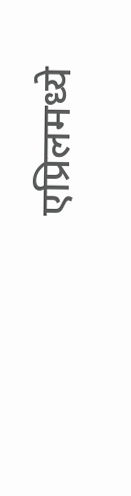एप्रिलमध्ये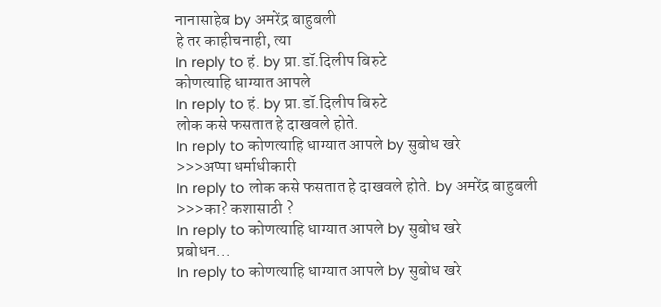नानासाहेब by अमरेंद्र बाहुबली
हे तर काहीचनाही, त्या
In reply to हं. by प्रा.डॉ.दिलीप बिरुटे
कोणत्याहि धाग्यात आपले
In reply to हं. by प्रा.डॉ.दिलीप बिरुटे
लोक कसे फसतात हे दाखवले होते.
In reply to कोणत्याहि धाग्यात आपले by सुबोध खरे
>>>अप्पा धर्माधीकारी
In reply to लोक कसे फसतात हे दाखवले होते. by अमरेंद्र बाहुबली
>>>का? कशासाठी ?
In reply to कोणत्याहि धाग्यात आपले by सुबोध खरे
प्रबोधन...
In reply to कोणत्याहि धाग्यात आपले by सुबोध खरे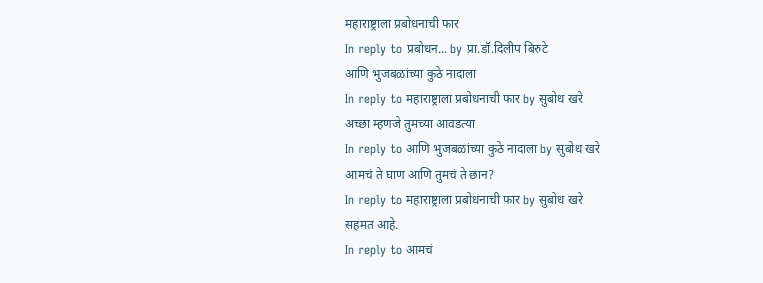महाराष्ट्राला प्रबोधनाची फार
In reply to प्रबोधन... by प्रा.डॉ.दिलीप बिरुटे
आणि भुजबळांच्या कुठे नादाला
In reply to महाराष्ट्राला प्रबोधनाची फार by सुबोध खरे
अच्छा म्हणजे तुमच्या आवडत्या
In reply to आणि भुजबळांच्या कुठे नादाला by सुबोध खरे
आमचं ते घाण आणि तुमचं ते छान?
In reply to महाराष्ट्राला प्रबोधनाची फार by सुबोध खरे
सहमत आहे.
In reply to आमचं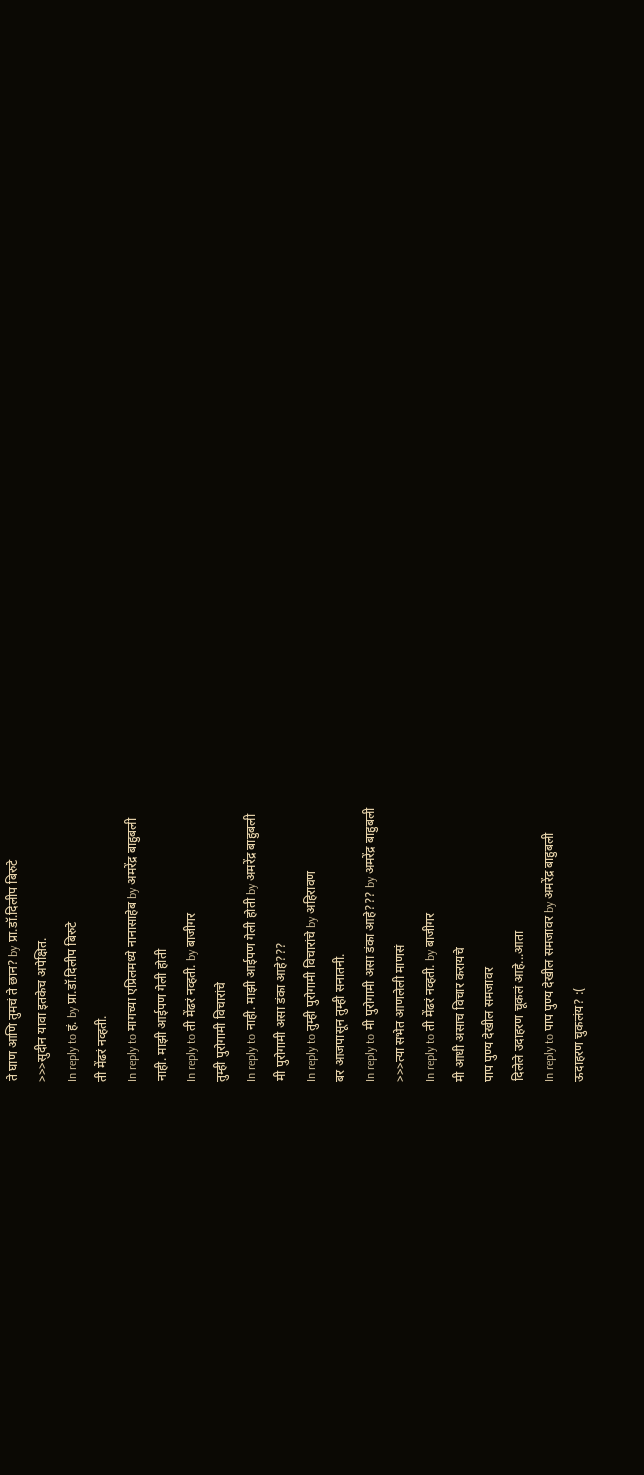ते घाण आणि तुमचं ते छान? by प्रा.डॉ.दिलीप बिरुटे
>>>सुदीन यावा इतकेच अपेक्षित.
In reply to हं. by प्रा.डॉ.दिलीप बिरुटे
ती मेंढरं नव्हती.
In reply to मागच्या एप्रिलमध्ये नानासाहेब by अमरेंद्र बाहुबली
नाही. माझी आईपण गेली होती
In reply to ती मेंढरं नव्हती. by बाजीगर
तुम्ही पुरोगामी विचारांचे
In reply to नाही. माझी आईपण गेली होती by अमरेंद्र बाहुबली
मी पुरोगामी असा डंका आहे???
In reply to तुम्ही पुरोगामी विचारांचे by अहिरावण
बर आजपासून तुम्ही सनातनी.
In reply to मी पुरोगामी असा डंका आहे??? by अमरेंद्र बाहुबली
>>>त्या सभेत आणलेली माणसं
In reply to ती मेंढरं नव्हती. by बाजीगर
मी आधी असाच विचार करायचे
पाप पुण्य देखील समजावर
दिलेले उदाहरण चूकलं आहे...आता
In reply to पाप पुण्य देखील समजावर by अमरेंद्र बाहुबली
ऊदाहरण चुकलंय? :(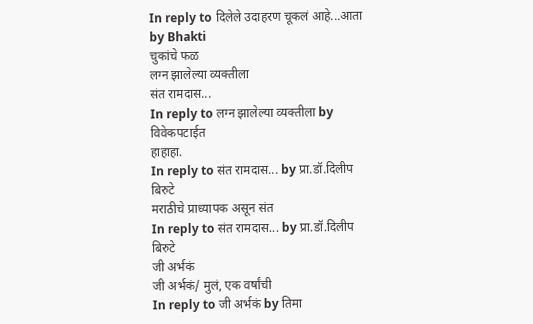In reply to दिलेले उदाहरण चूकलं आहे...आता by Bhakti
चुकांचे फळ
लग्न झालेल्या व्यक्तीला
संत रामदास...
In reply to लग्न झालेल्या व्यक्तीला by विवेकपटाईत
हाहाहा.
In reply to संत रामदास... by प्रा.डॉ.दिलीप बिरुटे
मराठीचे प्राध्यापक असून संत
In reply to संत रामदास... by प्रा.डॉ.दिलीप बिरुटे
जी अर्भकं
जी अर्भकं/ मुलं, एक वर्षांची
In reply to जी अर्भकं by तिमा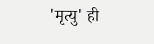'मृत्यु' ही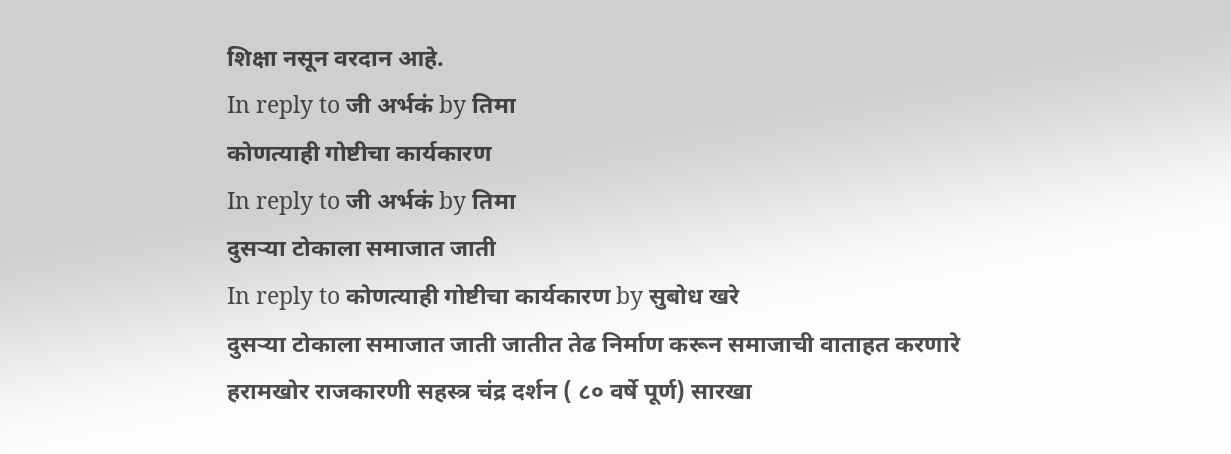शिक्षा नसून वरदान आहे.
In reply to जी अर्भकं by तिमा
कोणत्याही गोष्टीचा कार्यकारण
In reply to जी अर्भकं by तिमा
दुसऱ्या टोकाला समाजात जाती
In reply to कोणत्याही गोष्टीचा कार्यकारण by सुबोध खरे
दुसऱ्या टोकाला समाजात जाती जातीत तेढ निर्माण करून समाजाची वाताहत करणारे हरामखोर राजकारणी सहस्त्र चंद्र दर्शन ( ८० वर्षे पूर्ण) सारखा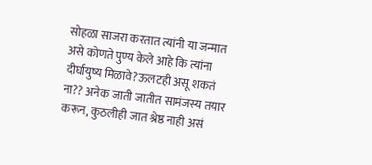सोहळा साजरा करतात त्यांनी या जन्मात असे कोणते पुण्य केले आहे कि त्यांना दीर्घायुष्य मिळावे?ऊलटही असू शकतं ना?? अनेक जाती जातीत सामंजस्य तयार करून, कुठलीही जात श्रेष्ठ नाही असं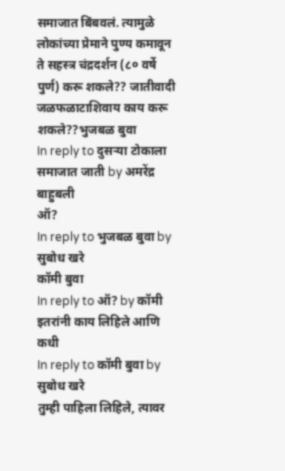समाजात बिंबवलं. त्यामुळे लोकांच्या प्रेमाने पुण्य कमावून ते सहस्त्र चंद्रदर्शन (८० वर्षे पुर्ण) करू शकले?? जातीवादी जळफळाटाशिवाय काय करू शकले??भुजबळ बुवा
In reply to दुसऱ्या टोकाला समाजात जाती by अमरेंद्र बाहुबली
ऑ?
In reply to भुजबळ बुवा by सुबोध खरे
कॉमी बुवा
In reply to ऑ? by कॉमी
इतरांनी काय लिहिले आणि कधी
In reply to कॉमी बुवा by सुबोध खरे
तुम्ही पाहिला लिहिले, त्यावर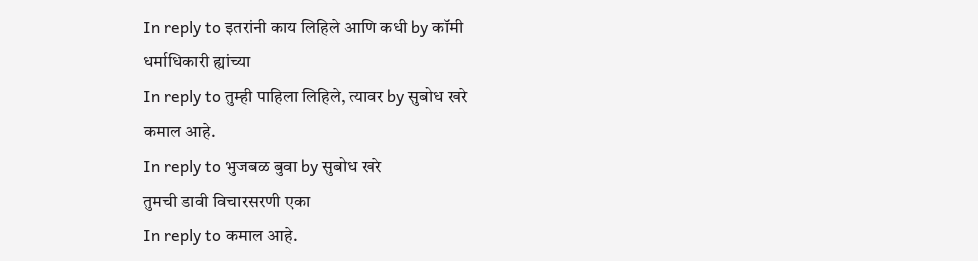In reply to इतरांनी काय लिहिले आणि कधी by कॉमी
धर्माधिकारी ह्यांच्या
In reply to तुम्ही पाहिला लिहिले, त्यावर by सुबोध खरे
कमाल आहे.
In reply to भुजबळ बुवा by सुबोध खरे
तुमची डावी विचारसरणी एका
In reply to कमाल आहे.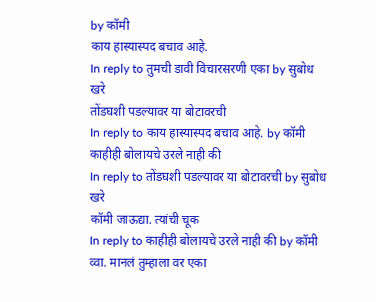by कॉमी
काय हास्यास्पद बचाव आहे.
In reply to तुमची डावी विचारसरणी एका by सुबोध खरे
तोंडघशी पडल्यावर या बोटावरची
In reply to काय हास्यास्पद बचाव आहे. by कॉमी
काहीही बोलायचे उरले नाही की
In reply to तोंडघशी पडल्यावर या बोटावरची by सुबोध खरे
कॉमी जाऊद्या. त्यांची चूक
In reply to काहीही बोलायचे उरले नाही की by कॉमी
व्वा. मानलं तुम्हाला वर एका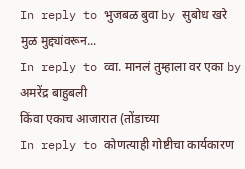In reply to भुजबळ बुवा by सुबोध खरे
मुळ मुद्द्यांवरून...
In reply to व्वा. मानलं तुम्हाला वर एका by अमरेंद्र बाहुबली
किंवा एकाच आजारात (तोंडाच्या
In reply to कोणत्याही गोष्टीचा कार्यकारण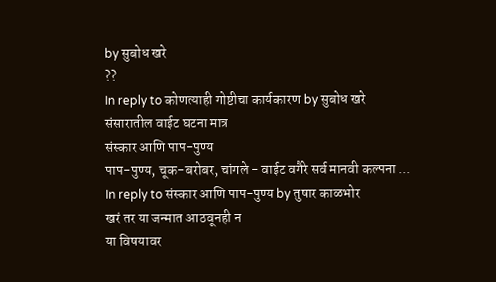by सुबोध खरे
??
In reply to कोणत्याही गोष्टीचा कार्यकारण by सुबोध खरे
संसारातील वाईट घटना मात्र
संस्कार आणि पाप-पुण्य
पाप-पुण्य, चूक-बरोबर, चांगले - वाईट वगैरे सर्व मानवी कल्पना ...
In reply to संस्कार आणि पाप-पुण्य by तुषार काळभोर
खरं तर या जन्मात आठवूनही न
या विषयावर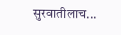सुरवातीलाच...